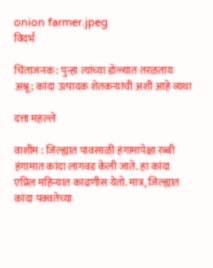onion farmer.jpeg
विदर्भ

चिंताजनक : पुन्हा त्यांच्या डोळ्यात तरळताय अश्रू; कांदा उत्पादक शेतकऱ्यांची अशी आहे व्यथा

दत्ता महल्ले

वाशीम : जिल्ह्यात पावसाळी हंगामापेक्षा रब्बी हंगामात कांदा लागवड केली जाते. हा कांदा एप्रिल महिन्यात काढणीस येतो. मात्र, जिल्ह्यात कांदा पक्वतेच्या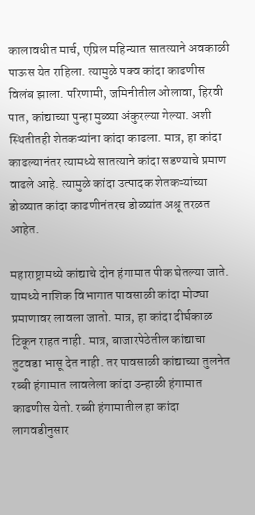कालावधीत मार्च, एप्रिल महिन्यात सातत्याने अवकाळी पाऊस येत राहिला. त्यामुळे पक्व कांदा काढणीस विलंब झाला. परिणामी, जमिनीतील ओलावा, हिरवी पात, कांद्याच्या पुन्हा मुळ्या अंकुरल्या गेल्या. अशी स्थितीतही शेतकऱ्यांना कांदा काढला. मात्र, हा कांदा काढल्यानंतर त्यामध्ये सातत्याने कांदा सडण्याचे प्रमाण वाढले आहे. त्यामुळे कांदा उत्पादक शेतकऱ्यांच्या डोळ्यात कांदा काढणीनंतरच डोळ्यांत अश्रू तरळत आहेत.

महाराष्ट्रामध्ये कांद्याचे दोन हंगामात पीक घेतल्या जाते. यामध्ये नाशिक विभागात पावसाळी कांदा मोठ्या प्रमाणावर लावला जातो. मात्र, हा कांदा दीर्घकाळ टिकून राहत नाही. मात्र, बाजारपेठेतील कांद्याचा तुटवडा भासू देत नाही. तर पावसाळी कांद्याच्या तुलनेत रब्बी हंगामात लावलेला कांदा उन्हाळी हंगामात काढणीस येतो. रब्बी हंगामातील हा कांदा लागवडीनुसार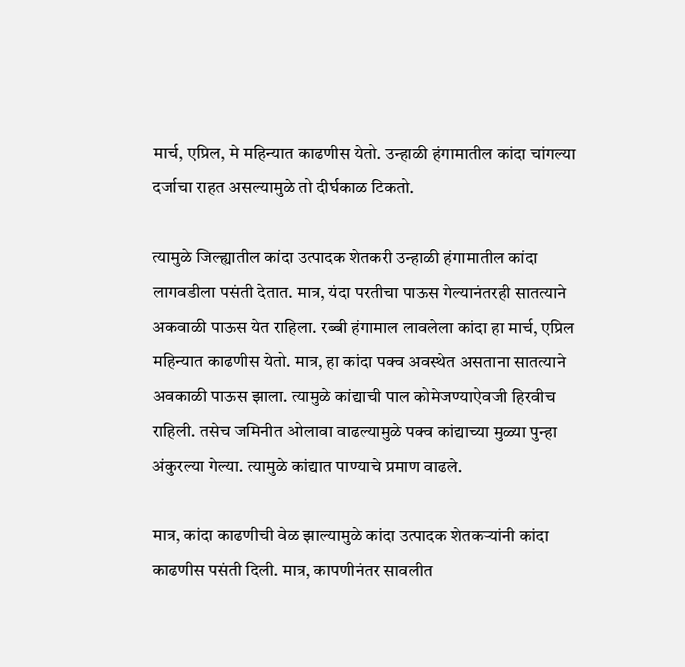मार्च, एप्रिल, मे महिन्यात काढणीस येतो. उन्हाळी हंगामातील कांदा चांगल्या दर्जाचा राहत असल्यामुळे तो दीर्घकाळ टिकतो.

त्यामुळे जिल्ह्यातील कांदा उत्पादक शेतकरी उन्हाळी हंगामातील कांदा लागवडीला पसंती देतात. मात्र, यंदा परतीचा पाऊस गेल्यानंतरही सातत्याने अकवाळी पाऊस येत राहिला. रब्बी हंगामाल लावलेला कांदा हा मार्च, एप्रिल महिन्यात काढणीस येतो. मात्र, हा कांदा पक्व अवस्थेत असताना सातत्याने अवकाळी पाऊस झाला. त्यामुळे कांद्याची पाल कोमेजण्याऐवजी हिरवीच राहिली. तसेच जमिनीत ओलावा वाढल्यामुळे पक्व कांद्याच्या मुळ्या पुन्हा अंकुरल्या गेल्या. त्यामुळे कांद्यात पाण्याचे प्रमाण वाढले.

मात्र, कांदा काढणीची वेळ झाल्यामुळे कांदा उत्पादक शेतकर्‍यांनी कांदा काढणीस पसंती दिली. मात्र, कापणीनंतर सावलीत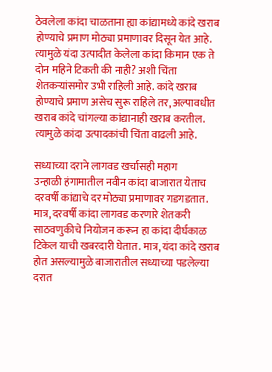ठेवलेला कांदा चाळताना ह्या कांद्यामध्ये कांदे खराब होण्याचे प्रमाण मोठ्या प्रमाणावर दिसून येत आहे. त्यामुळे यंदा उत्पादीत केलेला कांदा किमान एक ते दोन महिने टिकती की नाही? अशी चिंता शेतकर्‍यांसमोर उभी राहिली आहे. कांदे खराब होण्याचे प्रमाण असेच सुरू राहिले तर, अल्पावधीत खराब कांदे चांगल्या कांद्यानाही खराब करतील. त्यामुळे कांदा उत्पादकांची चिंता वाढली आहे.

सध्याच्या दराने लागवड खर्चासही महाग
उन्हाळी हंगामातील नवीन कांदा बाजारात येताच दरवर्षी कांद्याचे दर मोठ्या प्रमाणावर गडगडतात. मात्र, दरवर्षी कांदा लागवड करणारे शेतकरी साठवणुकीचे नियोजन करून हा कांदा दीर्घकाळ टिकेल याची खबरदारी घेतात. मात्र, यंदा कांदे खराब होत असल्यामुळे बाजारातील सध्याच्या पडलेल्या दरात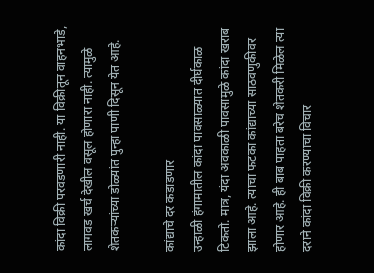कांदा विक्री परवडणारी नाही. या विक्रीतून वाहनभाडे, लागवड खर्च देखील वसूल होणारा नाही. त्यामुळे शेतकऱ्यांच्या डोळ्यांत पुन्हा पाणी दिसून येत आहे.

कांद्याचे दर कडाडणार
उन्हाळी हंगामातील कांदा पावसाळ्यात दीर्घकाळ टिकतो. मात्र, यंदा अवकाळी पावसामुळे कांदा खराब झाला आहे. त्याचा फटका कांद्याच्या साठवणुकीवर होणार आहे. ही बाब पाहता बरेच शेतकरी मिळेल त्या दराने कांदा विक्री करण्याचा विचार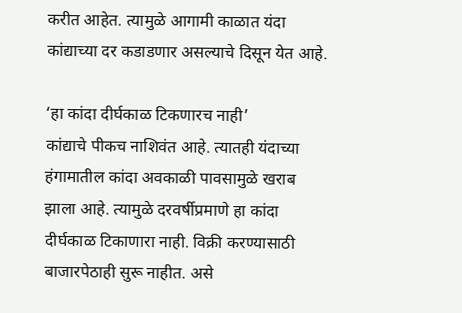करीत आहेत. त्यामुळे आगामी काळात यंदा कांद्याच्या दर कडाडणार असल्याचे दिसून येत आहे.

‘हा कांदा दीर्घकाळ टिकणारच नाही’
कांद्याचे पीकच नाशिवंत आहे. त्यातही यंदाच्या हंगामातील कांदा अवकाळी पावसामुळे खराब झाला आहे. त्यामुळे दरवर्षीप्रमाणे हा कांदा दीर्घकाळ टिकाणारा नाही. विक्री करण्यासाठी बाजारपेठाही सुरू नाहीत. असे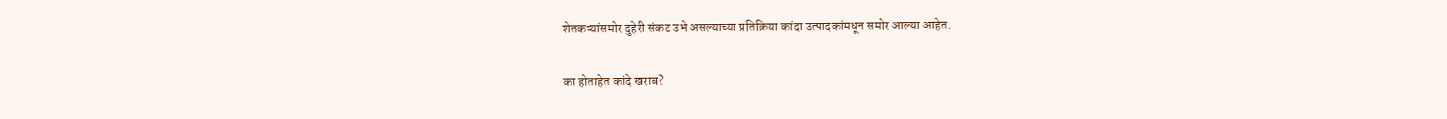शेतकऱ्यांसमोर दुहेरी संकट उभे असल्याच्या प्रतिक्रिया कांदा उत्पादकांमधून समोर आल्या आहेत.

का होताहेत कांदे खराब?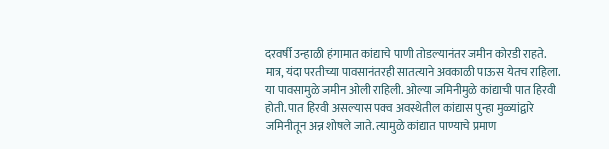दरवर्षी उन्हाळी हंगामात कांद्याचे पाणी तोडल्यानंतर जमीन कोरडी राहते. मात्र, यंदा परतीच्या पावसानंतरही सातत्याने अवकाळी पाऊस येतच राहिला. या पावसामुळे जमीन ओली राहिली. ओल्या जमिनीमुळे कांद्याची पात हिरवी होती. पात हिरवी असल्यास पक्व अवस्थेतील कांद्यास पुन्हा मुळ्यांद्वारे जमिनीतून अन्न शोषले जाते. त्यामुळे कांद्यात पाण्याचे प्रमाण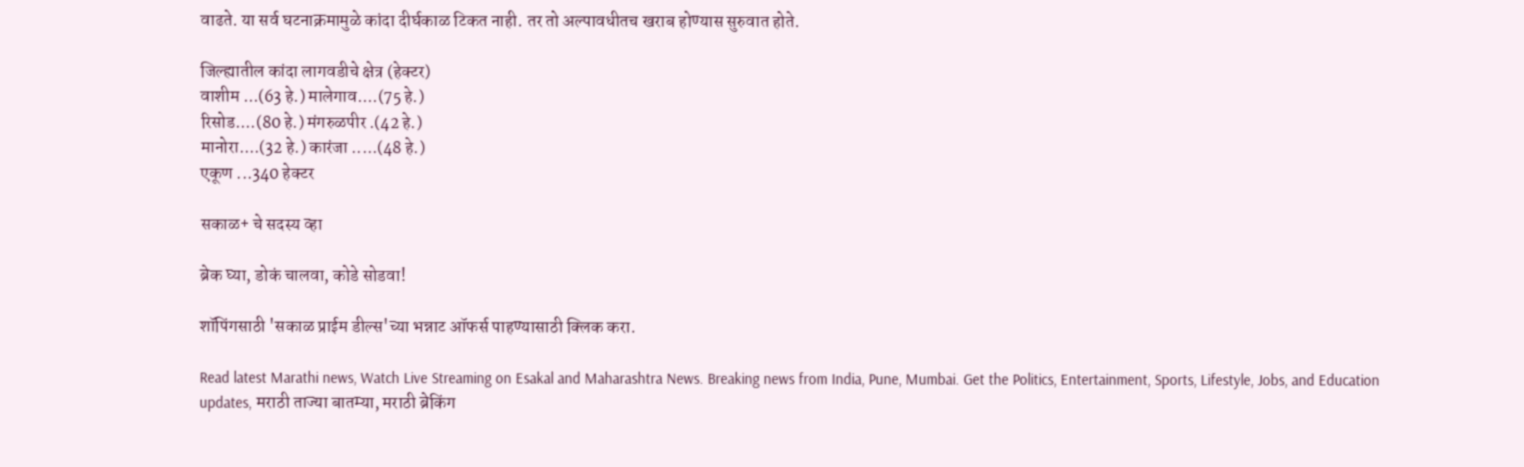वाढते. या सर्व घटनाक्रमामुळे कांदा दीर्घकाळ टिकत नाही. तर तो अल्पावधीतच खराब होण्यास सुरुवात होते.

जिल्ह्यातील कांदा लागवडीचे क्षेत्र (हेक्टर)
वाशीम ...(63 हे.) मालेगाव....(75 हे.)
रिसोड....(80 हे.) मंगरुळपीर .(42 हे.)
मानोरा....(32 हे.) कारंजा .....(48 हे.)
एकूण ...340 हेक्टर

सकाळ+ चे सदस्य व्हा

ब्रेक घ्या, डोकं चालवा, कोडे सोडवा!

शॉपिंगसाठी 'सकाळ प्राईम डील्स'च्या भन्नाट ऑफर्स पाहण्यासाठी क्लिक करा.

Read latest Marathi news, Watch Live Streaming on Esakal and Maharashtra News. Breaking news from India, Pune, Mumbai. Get the Politics, Entertainment, Sports, Lifestyle, Jobs, and Education updates, मराठी ताज्या बातम्या, मराठी ब्रेकिंग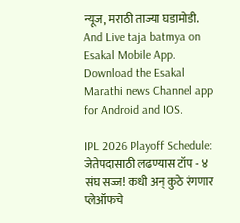न्यूज, मराठी ताज्या घडामोडी. And Live taja batmya on Esakal Mobile App. Download the Esakal Marathi news Channel app for Android and IOS.

IPL 2026 Playoff Schedule: जेतेपदासाठी लढण्यास टॉप - ४ संघ सज्ज! कधी अन् कुठे रंगणार प्लेऑफचे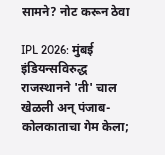सामने? नोट करून ठेवा

IPL 2026: मुंबई इंडियन्सविरुद्ध राजस्थानने 'ती' चाल खेळली अन् पंजाब-कोलकाताचा गेम केला;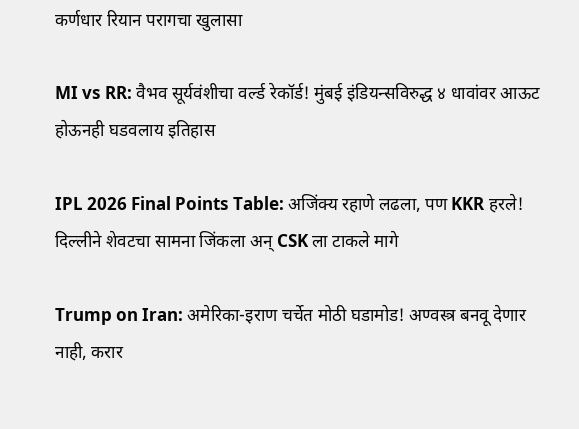कर्णधार रियान परागचा खुलासा

MI vs RR: वैभव सूर्यवंशीचा वर्ल्ड रेकॉर्ड! मुंबई इंडियन्सविरुद्ध ४ धावांवर आऊट होऊनही घडवलाय इतिहास

IPL 2026 Final Points Table: अजिंक्य रहाणे लढला, पण KKR हरले! दिल्लीने शेवटचा सामना जिंकला अन् CSK ला टाकले मागे

Trump on Iran: अमेरिका-इराण चर्चेत मोठी घडामोड! अण्वस्त्र बनवू देणार नाही, करार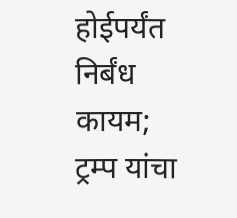होईपर्यंत निर्बंध कायम; ट्रम्प यांचा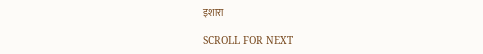इशारा

SCROLL FOR NEXT